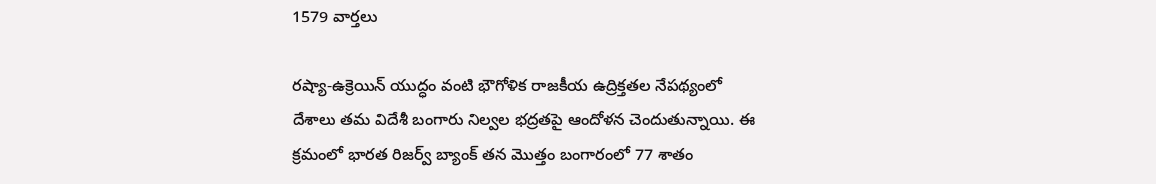1579 వార్తలు

రష్యా-ఉక్రెయిన్ యుద్ధం వంటి భౌగోళిక రాజకీయ ఉద్రిక్తతల నేపథ్యంలో దేశాలు తమ విదేశీ బంగారు నిల్వల భద్రతపై ఆందోళన చెందుతున్నాయి. ఈ క్రమంలో భారత రిజర్వ్ బ్యాంక్ తన మొత్తం బంగారంలో 77 శాతం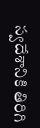స్వదేశానికి తిరిగి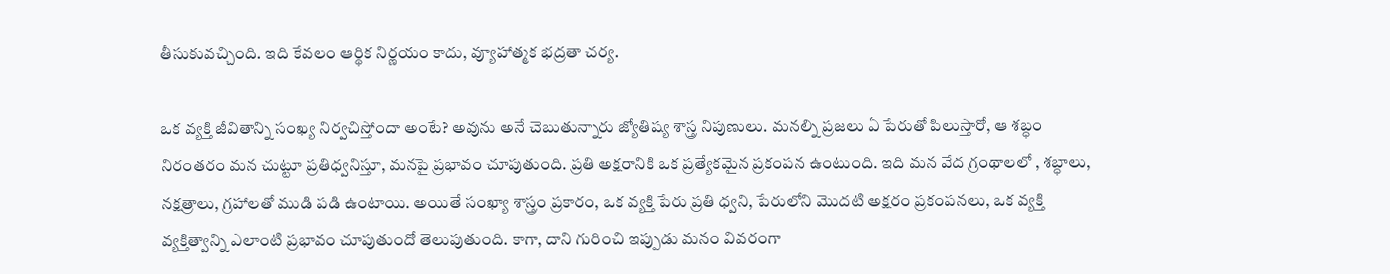తీసుకువచ్చింది. ఇది కేవలం ఆర్థిక నిర్ణయం కాదు, వ్యూహాత్మక భద్రతా చర్య.

ఒక వ్యక్తి జీవితాన్ని సంఖ్య నిర్వచిస్తోందా అంటే? అవును అనే చెబుతున్నారు జ్యోతిష్య శాస్త్ర నిపుణులు. మనల్ని ప్రజలు ఏ పేరుతో పిలుస్తారో, ఆ శబ్ధం నిరంతరం మన చుట్టూ ప్రతిధ్వనిస్తూ, మనపై ప్రభావం చూపుతుంది. ప్రతి అక్షరానికి ఒక ప్రత్యేకమైన ప్రకంపన ఉంటుంది. ఇది మన వేద గ్రంథాలలో , శబ్ధాలు, నక్షత్రాలు, గ్రహాలతో ముడి పడి ఉంటాయి. అయితే సంఖ్యా శాస్త్రం ప్రకారం, ఒక వ్యక్తి పేరు ప్రతి ధ్వని, పేరులోని మొదటి అక్షరం ప్రకంపనలు, ఒక వ్యక్తి వ్యక్తిత్వాన్ని ఎలాంటి ప్రభావం చూపుతుందో తెలుపుతుంది. కాగా, దాని గురించి ఇప్పుడు మనం వివరంగా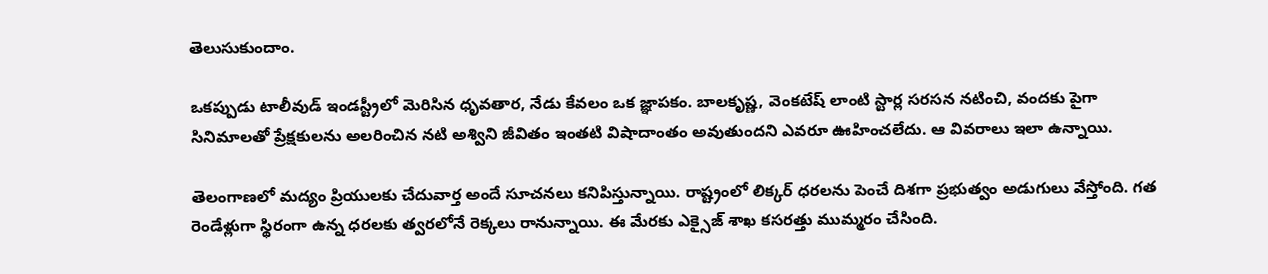తెలుసుకుందాం.

ఒకప్పుడు టాలీవుడ్ ఇండస్ట్రీలో మెరిసిన ధృవతార, నేడు కేవలం ఒక జ్ఞాపకం. బాలకృష్ణ, వెంకటేష్ లాంటి స్టార్ల సరసన నటించి, వందకు పైగా సినిమాలతో ప్రేక్షకులను అలరించిన నటి అశ్విని జీవితం ఇంతటి విషాదాంతం అవుతుందని ఎవరూ ఊహించలేదు. ఆ వివరాలు ఇలా ఉన్నాయి.

తెలంగాణలో మద్యం ప్రియులకు చేదువార్త అందే సూచనలు కనిపిస్తున్నాయి. రాష్ట్రంలో లిక్కర్ ధరలను పెంచే దిశగా ప్రభుత్వం అడుగులు వేస్తోంది. గత రెండేళ్లుగా స్థిరంగా ఉన్న ధరలకు త్వరలోనే రెక్కలు రానున్నాయి. ఈ మేరకు ఎక్సైజ్ శాఖ కసరత్తు ముమ్మరం చేసింది.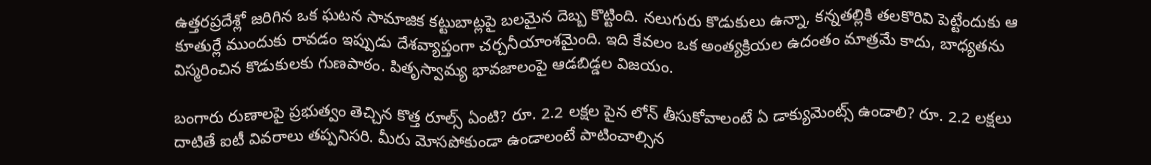ఉత్తరప్రదేశ్లో జరిగిన ఒక ఘటన సామాజిక కట్టుబాట్లపై బలమైన దెబ్బ కొట్టింది. నలుగురు కొడుకులు ఉన్నా, కన్నతల్లికి తలకొరివి పెట్టేందుకు ఆ కూతుర్లే ముందుకు రావడం ఇప్పుడు దేశవ్యాప్తంగా చర్చనీయాంశమైంది. ఇది కేవలం ఒక అంత్యక్రియల ఉదంతం మాత్రమే కాదు, బాధ్యతను విస్మరించిన కొడుకులకు గుణపాఠం. పితృస్వామ్య భావజాలంపై ఆడబిడ్డల విజయం.

బంగారు రుణాలపై ప్రభుత్వం తెచ్చిన కొత్త రూల్స్ ఏంటి? రూ. 2.2 లక్షల పైన లోన్ తీసుకోవాలంటే ఏ డాక్యుమెంట్స్ ఉండాలి? రూ. 2.2 లక్షలు దాటితే ఐటీ వివరాలు తప్పనిసరి. మీరు మోసపోకుండా ఉండాలంటే పాటించాల్సిన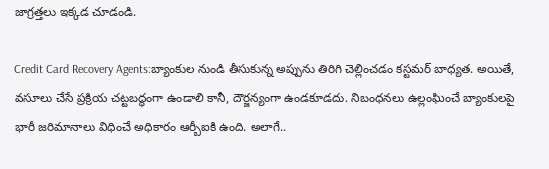జాగ్రత్తలు ఇక్కడ చూడండి.

Credit Card Recovery Agents:బ్యాంకుల నుండి తీసుకున్న అప్పును తిరిగి చెల్లించడం కస్టమర్ బాధ్యత. అయితే, వసూలు చేసే ప్రక్రియ చట్టబద్ధంగా ఉండాలి కానీ, దౌర్జన్యంగా ఉండకూడదు. నిబంధనలు ఉల్లంఘించే బ్యాంకులపై భారీ జరిమానాలు విధించే అధికారం ఆర్బీఐకి ఉంది. అలాగే..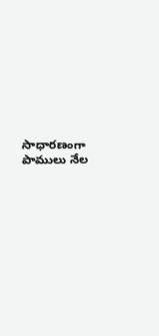సాధారణంగా పాములు నేల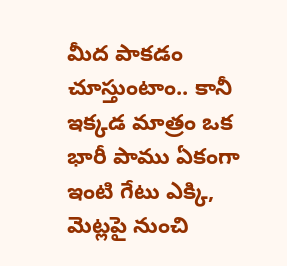మీద పాకడం చూస్తుంటాం.. కానీ ఇక్కడ మాత్రం ఒక భారీ పాము ఏకంగా ఇంటి గేటు ఎక్కి, మెట్లపై నుంచి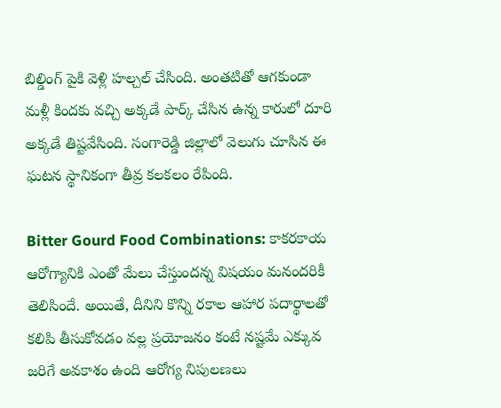బిల్డింగ్ పైకి వెళ్లి హల్చల్ చేసింది. అంతటితో ఆగకుండా మళ్లీ కిందకు వచ్చి అక్కడే పార్క్ చేసిన ఉన్న కారులో దూరి అక్కడే తిష్టవేసింది. సంగారెడ్డి జిల్లాలో వెలుగు చూసిన ఈ ఘటన స్థానికంగా తీవ్ర కలకలం రేపింది.

Bitter Gourd Food Combinations: కాకరకాయ ఆరోగ్యానికి ఎంతో మేలు చేస్తుందన్న విషయం మనందరికీ తెలిసిందే. అయితే, దీనిని కొన్ని రకాల ఆహార పదార్థాలతో కలిపి తీసుకోవడం వల్ల ప్రయోజనం కంటే నష్టమే ఎక్కువ జరిగే అవకాశం ఉంది ఆరోగ్య నిపులణలు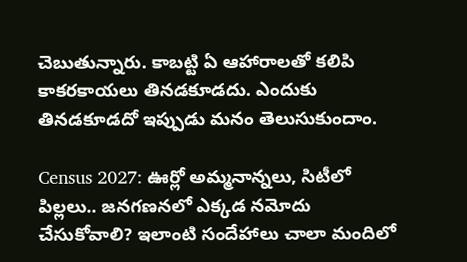చెబుతున్నారు. కాబట్టి ఏ ఆహారాలతో కలిపి కాకరకాయలు తినడకూడదు. ఎందుకు తినడకూడదో ఇప్పుడు మనం తెలుసుకుందాం.

Census 2027: ఊర్లో అమ్మనాన్నలు, సిటీలో పిల్లలు.. జనగణనలో ఎక్కడ నమోదు చేసుకోవాలి? ఇలాంటి సందేహాలు చాలా మందిలో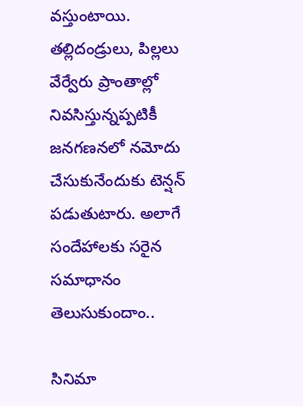వస్తుంటాయి. తల్లిదండ్రులు, పిల్లలు వేర్వేరు ప్రాంతాల్లో నివసిస్తున్నప్పటికీ జనగణనలో నమోదు చేసుకునేందుకు టెన్షన్ పడుతుటారు. అలాగే సందేహాలకు సరైన సమాధానం తెలుసుకుందాం..

సినిమా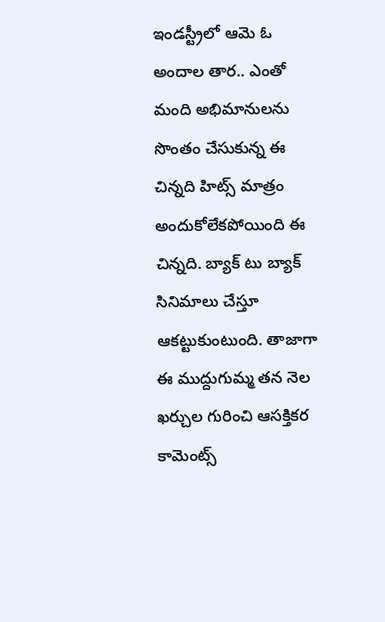ఇండస్ట్రీలో ఆమె ఓ అందాల తార.. ఎంతో మంది అభిమానులను సొంతం చేసుకున్న ఈ చిన్నది హిట్స్ మాత్రం అందుకోలేకపోయింది ఈ చిన్నది. బ్యాక్ టు బ్యాక్ సినిమాలు చేస్తూ ఆకట్టుకుంటుంది. తాజాగా ఈ ముద్దుగుమ్మ తన నెల ఖర్చుల గురించి ఆసక్తికర కామెంట్స్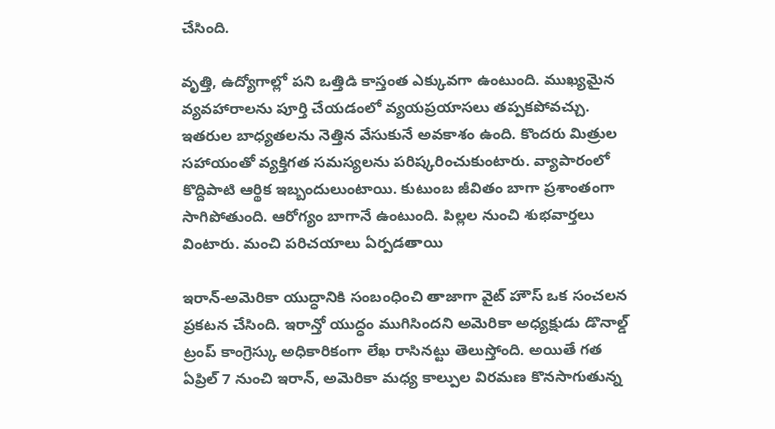చేసింది.

వృత్తి, ఉద్యోగాల్లో పని ఒత్తిడి కాస్తంత ఎక్కువగా ఉంటుంది. ముఖ్యమైన వ్యవహారాలను పూర్తి చేయడంలో వ్యయప్రయాసలు తప్పకపోవచ్చు. ఇతరుల బాధ్యతలను నెత్తిన వేసుకునే అవకాశం ఉంది. కొందరు మిత్రుల సహాయంతో వ్యక్తిగత సమస్యలను పరిష్కరించుకుంటారు. వ్యాపారంలో కొద్దిపాటి ఆర్థిక ఇబ్బందులుంటాయి. కుటుంబ జీవితం బాగా ప్రశాంతంగా సాగిపోతుంది. ఆరోగ్యం బాగానే ఉంటుంది. పిల్లల నుంచి శుభవార్తలు వింటారు. మంచి పరిచయాలు ఏర్పడతాయి

ఇరాన్-అమెరికా యుద్ధానికి సంబంధించి తాజాగా వైట్ హౌస్ ఒక సంచలన ప్రకటన చేసింది. ఇరాన్తో యుద్ధం ముగిసిందని అమెరికా అధ్యక్షుడు డొనాల్డ్ ట్రంప్ కాంగ్రెస్కు అధికారికంగా లేఖ రాసినట్టు తెలుస్తోంది. అయితే గత ఏప్రిల్ 7 నుంచి ఇరాన్, అమెరికా మధ్య కాల్పుల విరమణ కొనసాగుతున్న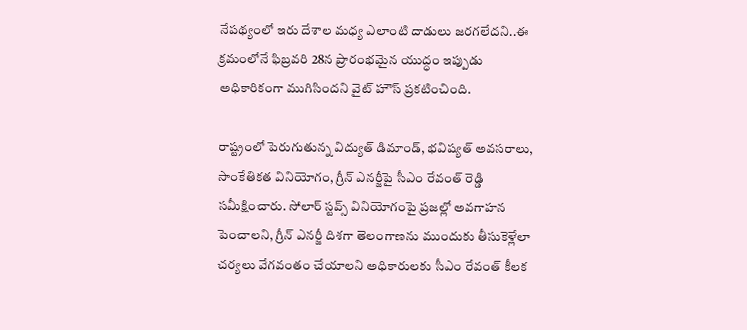నేపథ్యంలో ఇరు దేశాల మధ్య ఎలాంటి దాడులు జరగలేదని..ఈ క్రమంలోనే ఫిబ్రవరి 28న ప్రారంభమైన యుద్ధం ఇప్పుడు అధికారికంగా ముగిసిందని వైట్ హౌస్ ప్రకటించింది.

రాష్ట్రంలో పెరుగుతున్న విద్యుత్ డిమాండ్, భవిష్యత్ అవసరాలు, సాంకేతికత వినియోగం, గ్రీన్ ఎనర్జీపై సీఎం రేవంత్ రెడ్డి సమీక్షించారు. సోలార్ స్టవ్స్ వినియోగంపై ప్రజల్లో అవగాహన పెంచాలని, గ్రీన్ ఎనర్జీ దిశగా తెలంగాణను ముందుకు తీసుకెళ్లేలా చర్యలు వేగవంతం చేయాలని అధికారులకు సీఎం రేవంత్ కీలక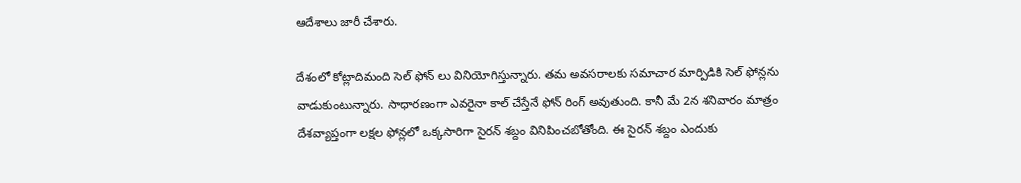ఆదేశాలు జారీ చేశారు.

దేశంలో కోట్లాదిమంది సెల్ ఫోన్ లు వినియోగిస్తున్నారు. తమ అవసరాలకు సమాచార మార్పిడికి సెల్ ఫోన్లను వాడుకుంటున్నారు. సాధారణంగా ఎవరైనా కాల్ చేస్తేనే ఫోన్ రింగ్ అవుతుంది. కానీ మే 2న శనివారం మాత్రం దేశవ్యాప్తంగా లక్షల ఫోన్లలో ఒక్కసారిగా సైరన్ శబ్దం వినిపించబోతోంది. ఈ సైరన్ శబ్దం ఎందుకు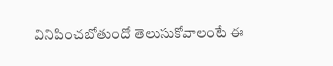వినిపించబోతుందో తెలుసుకోవాలంటే ఈ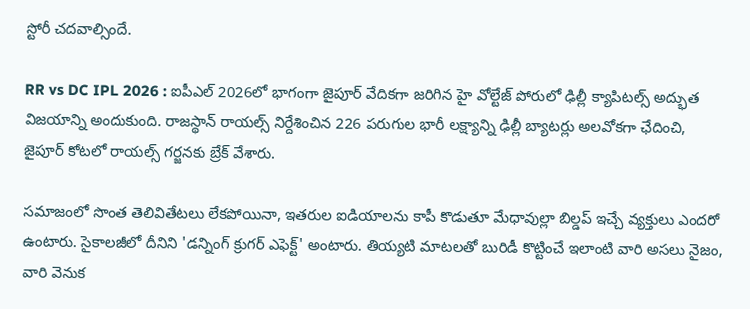స్టోరీ చదవాల్సిందే.

RR vs DC IPL 2026 : ఐపీఎల్ 2026లో భాగంగా జైపూర్ వేదికగా జరిగిన హై వోల్టేజ్ పోరులో ఢిల్లీ క్యాపిటల్స్ అద్భుత విజయాన్ని అందుకుంది. రాజస్థాన్ రాయల్స్ నిర్దేశించిన 226 పరుగుల భారీ లక్ష్యాన్ని ఢిల్లీ బ్యాటర్లు అలవోకగా ఛేదించి, జైపూర్ కోటలో రాయల్స్ గర్జనకు బ్రేక్ వేశారు.

సమాజంలో సొంత తెలివితేటలు లేకపోయినా, ఇతరుల ఐడియాలను కాపీ కొడుతూ మేధావుల్లా బిల్డప్ ఇచ్చే వ్యక్తులు ఎందరో ఉంటారు. సైకాలజీలో దీనిని 'డన్నింగ్ క్రుగర్ ఎఫెక్ట్' అంటారు. తియ్యటి మాటలతో బురిడీ కొట్టించే ఇలాంటి వారి అసలు నైజం, వారి వెనుక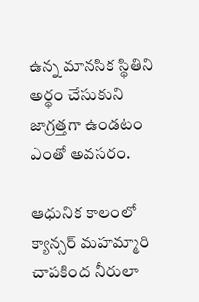ఉన్న మానసిక స్థితిని అర్థం చేసుకుని జాగ్రత్తగా ఉండటం ఎంతో అవసరం.

ఆధునిక కాలంలో క్యాన్సర్ మహమ్మారి చాపకింద నీరులా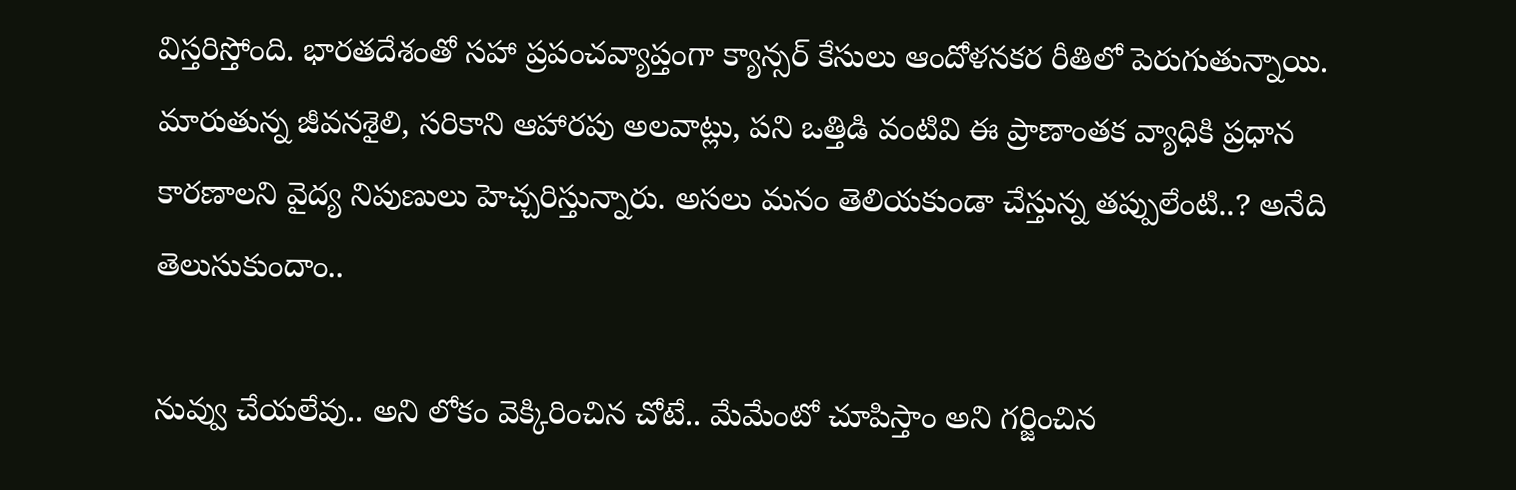విస్తరిస్తోంది. భారతదేశంతో సహా ప్రపంచవ్యాప్తంగా క్యాన్సర్ కేసులు ఆందోళనకర రీతిలో పెరుగుతున్నాయి. మారుతున్న జీవనశైలి, సరికాని ఆహారపు అలవాట్లు, పని ఒత్తిడి వంటివి ఈ ప్రాణాంతక వ్యాధికి ప్రధాన కారణాలని వైద్య నిపుణులు హెచ్చరిస్తున్నారు. అసలు మనం తెలియకుండా చేస్తున్న తప్పులేంటి..? అనేది తెలుసుకుందాం..

నువ్వు చేయలేవు.. అని లోకం వెక్కిరించిన చోటే.. మేమేంటో చూపిస్తాం అని గర్జించిన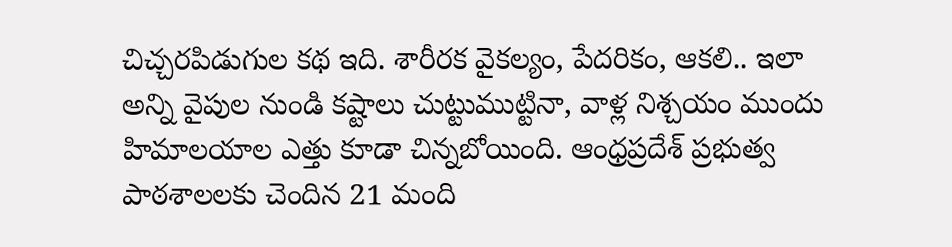చిచ్చరపిడుగుల కథ ఇది. శారీరక వైకల్యం, పేదరికం, ఆకలి.. ఇలా అన్ని వైపుల నుండి కష్టాలు చుట్టుముట్టినా, వాళ్ల నిశ్చయం ముందు హిమాలయాల ఎత్తు కూడా చిన్నబోయింది. ఆంధ్రప్రదేశ్ ప్రభుత్వ పాఠశాలలకు చెందిన 21 మంది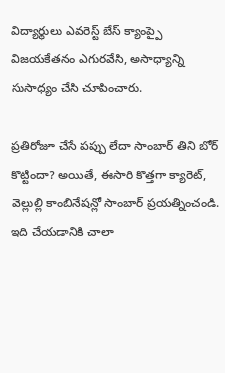విద్యార్థులు ఎవరెస్ట్ బేస్ క్యాంప్పై విజయకేతనం ఎగురవేసి, అసాధ్యాన్ని సుసాధ్యం చేసి చూపించారు.

ప్రతిరోజూ చేసే పప్పు లేదా సాంబార్ తిని బోర్ కొట్టిందా? అయితే, ఈసారి కొత్తగా క్యారెట్, వెల్లుల్లి కాంబినేషన్లో సాంబార్ ప్రయత్నించండి. ఇది చేయడానికి చాలా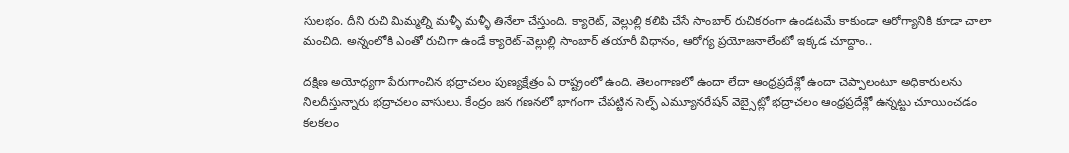సులభం. దీని రుచి మిమ్మల్ని మళ్ళీ మళ్ళీ తినేలా చేస్తుంది. క్యారెట్, వెల్లుల్లి కలిపి చేసే సాంబార్ రుచికరంగా ఉండటమే కాకుండా ఆరోగ్యానికి కూడా చాలా మంచిది. అన్నంలోకి ఎంతో రుచిగా ఉండే క్యారెట్-వెల్లుల్లి సాంబార్ తయారీ విధానం, ఆరోగ్య ప్రయోజనాలేంటో ఇక్కడ చూద్దాం..

దక్షిణ అయోధ్యగా పేరుగాంచిన భద్రాచలం పుణ్యక్షేత్రం ఏ రాష్ట్రంలో ఉంది. తెలంగాణలో ఉందా లేదా ఆంధ్రప్రదేశ్లో ఉందా చెప్పాలంటూ అధికారులను నిలదీస్తున్నారు భద్రాచలం వాసులు. కేంద్రం జన గణనలో భాగంగా చేపట్టిన సెల్ఫ్ ఎమ్యూనరేషన్ వెబ్సైట్లో భద్రాచలం ఆంధ్రప్రదేశ్లో ఉన్నట్టు చూయించడం కలకలం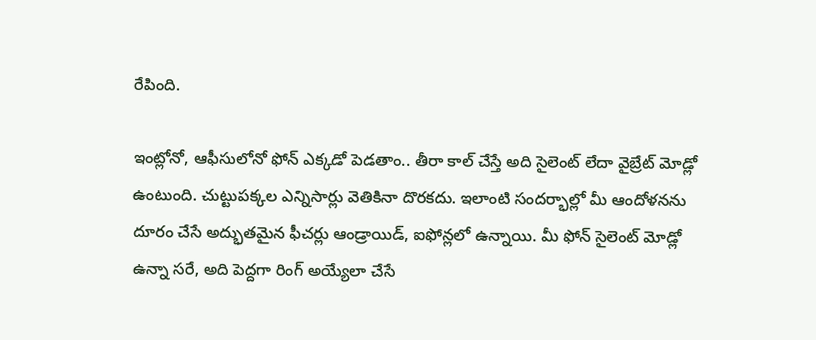రేపింది.

ఇంట్లోనో, ఆఫీసులోనో ఫోన్ ఎక్కడో పెడతాం.. తీరా కాల్ చేస్తే అది సైలెంట్ లేదా వైబ్రేట్ మోడ్లో ఉంటుంది. చుట్టుపక్కల ఎన్నిసార్లు వెతికినా దొరకదు. ఇలాంటి సందర్భాల్లో మీ ఆందోళనను దూరం చేసే అద్భుతమైన ఫీచర్లు ఆండ్రాయిడ్, ఐఫోన్లలో ఉన్నాయి. మీ ఫోన్ సైలెంట్ మోడ్లో ఉన్నా సరే, అది పెద్దగా రింగ్ అయ్యేలా చేసే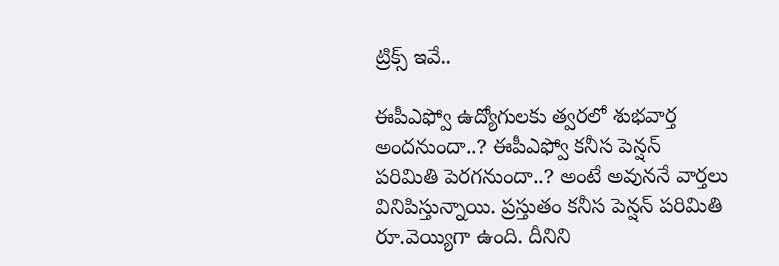ట్రిక్స్ ఇవే..

ఈపీఎఫ్వో ఉద్యోగులకు త్వరలో శుభవార్త అందనుందా..? ఈపీఎఫ్వో కనీస పెన్షన్ పరిమితి పెరగనుందా..? అంటే అవుననే వార్తలు వినిపిస్తున్నాయి. ప్రస్తుతం కనీస పెన్షన్ పరిమితి రూ.వెయ్యిగా ఉంది. దీనిని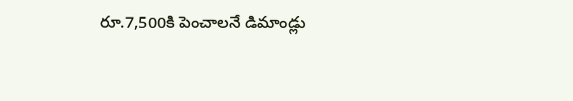రూ.7,500కి పెంచాలనే డిమాండ్లు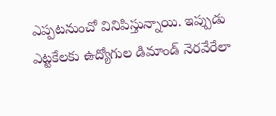ఎప్పటనుంచో వినిపిస్తున్నాయి. ఇప్పుడు ఎట్టకేలకు ఉద్యోగుల డిమాండ్ నెరవేరేలా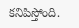కనిపిస్తోంది.